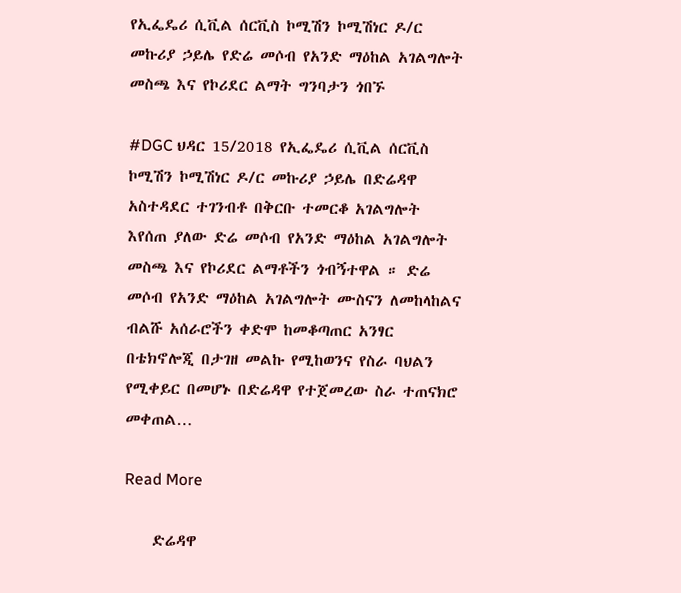የኢፌዴሪ ሲቪል ሰርቪስ ኮሚሽን ኮሚሽነር ዶ/ር መኩሪያ ኃይሌ የድሬ መሶብ የአንድ ማዕከል አገልግሎት መስጫ እና የኮሪደር ልማት ግንባታን ጎበኙ

#DGC ህዳር 15/2018 የኢፌዴሪ ሲቪል ሰርቪስ ኮሚሽን ኮሚሽነር ዶ/ር መኩሪያ ኃይሌ በድሬዳዋ አስተዳደር ተገንብቶ በቅርቡ ተመርቆ አገልግሎት እየሰጠ ያለው ድሬ መሶብ የአንድ ማዕከል አገልግሎት መስጫ እና የኮሪደር ልማቶችን ጎብኝተዋል ። ድሬ መሶብ የአንድ ማዕከል አገልግሎት ሙስናን ለመከላከልና ብልሹ አሰራሮችን ቀድሞ ከመቆጣጠር አንፃር በቴክኖሎጂ በታገዘ መልኩ የሚከወንና የስራ ባህልን የሚቀይር በመሆኑ በድሬዳዋ የተጀመረው ስራ ተጠናክሮ መቀጠል…

Read More

    ድሬዳዋ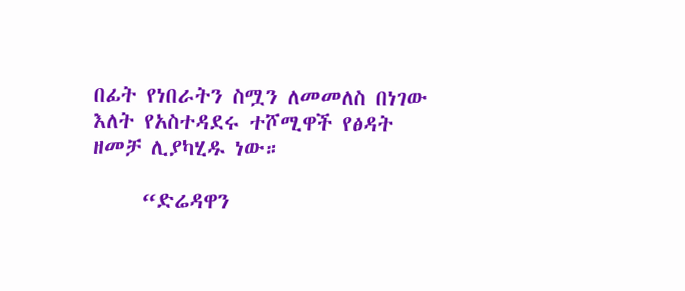በፊት የነበራትን ስሟን ለመመለስ በነገው እለት የአስተዳደሩ ተሾሚዋች የፅዳት ዘመቻ ሊያካሂዱ ነው።

     “ድሬዳዋን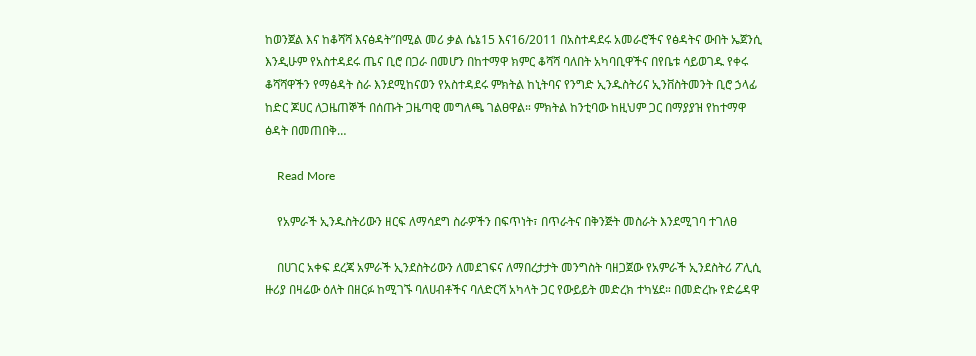ከወንጀል እና ከቆሻሻ እናፅዳት”በሚል መሪ ቃል ሴኔ15 እና16/2011 በአስተዳደሩ አመራሮችና የፅዳትና ውበት ኤጀንሲ እንዲሁም የአስተዳደሩ ጤና ቢሮ በጋራ በመሆን በከተማዋ ክምር ቆሻሻ ባለበት አካባቢዋችና በየቤቱ ሳይወገዱ የቀሩ ቆሻሻዋችን የማፅዳት ስራ እንደሚከናወን የአስተዳደሩ ምክትል ከኒትባና የንግድ ኢንዱስትሪና ኢንቨስትመንት ቢሮ ኃላፊ ከድር ጆሀር ለጋዜጠኞች በሰጡት ጋዜጣዊ መግለጫ ገልፀዋል። ምክትል ከንቲባው ከዚህም ጋር በማያያዝ የከተማዋ ፅዳት በመጠበቅ…

    Read More

    የአምራች ኢንዱስትሪውን ዘርፍ ለማሳደግ ስራዎችን በፍጥነት፣ በጥራትና በቅንጅት መስራት እንደሚገባ ተገለፀ

    በሀገር አቀፍ ደረጃ አምራች ኢንደስትሪውን ለመደገፍና ለማበረታታት መንግስት ባዘጋጀው የአምራች ኢንደስትሪ ፖሊሲ ዙሪያ በዛሬው ዕለት በዘርፉ ከሚገኙ ባለሀብቶችና ባለድርሻ አካላት ጋር የውይይት መድረክ ተካሄደ። በመድረኩ የድሬዳዋ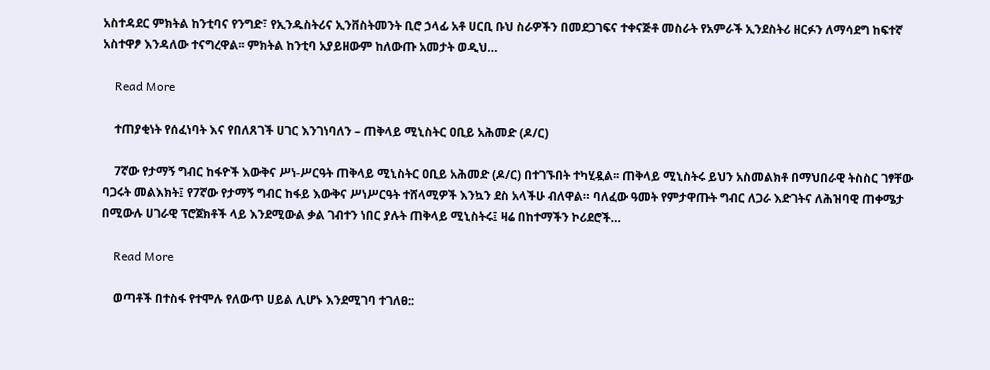አስተዳደር ምክትል ከንቲባና የንግድ፣ የኢንዱስትሪና ኢንቨስትመንት ቢሮ ኃላፊ አቶ ሀርቢ ቡህ ስራዎችን በመደጋገፍና ተቀናጅቶ መስራት የአምራች ኢንደስትሪ ዘርፉን ለማሳደግ ከፍተኛ አስተዋፆ እንዳለው ተናግረዋል፡፡ ምክትል ከንቲባ አያይዘውም ከለውጡ አመታት ወዲህ…

    Read More

    ተጠያቂነት የሰፈነባት እና የበለጸገች ሀገር እንገነባለን – ጠቅላይ ሚኒስትር ዐቢይ አሕመድ (ዶ/ር)

    7ኛው የታማኝ ግብር ከፋዮች እውቅና ሥነ-ሥርዓት ጠቅላይ ሚኒስትር ዐቢይ አሕመድ (ዶ/ር) በተገኙበት ተካሂዷል፡፡ ጠቅላይ ሚኒስትሩ ይህን አስመልክቶ በማህበራዊ ትስስር ገፃቸው ባጋሩት መልእክት፤ የ7ኛው የታማኝ ግብር ከፋይ እውቅና ሥነሥርዓት ተሸላሚዎች እንኳን ደስ አላችሁ ብለዋል። ባለፈው ዓመት የምታዋጡት ግብር ለጋራ እድገትና ለሕዝባዊ ጠቀሜታ በሚውሉ ሀገራዊ ፕሮጀክቶች ላይ እንደሚውል ቃል ገብተን ነበር ያሉት ጠቅላይ ሚኒስትሩ፤ ዛሬ በከተማችን ኮሪደሮች…

    Read More

    ወጣቶች በተስፋ የተሞሉ የለውጥ ሀይል ሊሆኑ እንደሚገባ ተገለፀ::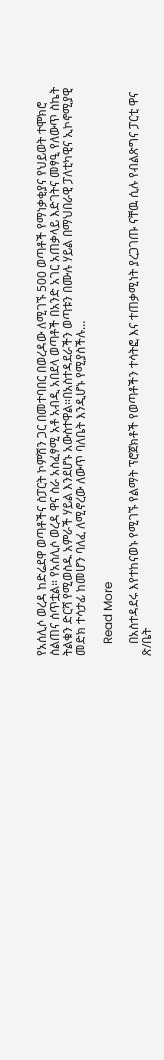የአሰሊሶ ወረዳ ከድሬደዋ ወጣቶችና ስፓርት ኮምሽን ጋር በመተባበር በወረዳው ለሚገኙ 500 ወጣቶች የማነቃቂያና የህይወት ተሞክሮ ስልጠና ሰጥቷል። የአሰሊሶ ወረዳ ዋና ስራ አስፈፃሚ አቶ አብዲ አበደላ ወጣቶች በአንድ አገር አጠቃላይ እድገትና መፃዒ የለውጥ ስኬት ትልቁን ድርሻ የሚወስዱ አምራች ሃይል እንደሆኑ አውስተዋል።በአስተዳደራችን ወጣቱን በሙሉ ሃይል በማህበራዊ ፓለቲካዊና ኢኮኖሚያዊ መድክ ተሳታፊ ከመሆን ባለፈ ለሚኖረው ለውጥ ባለቤት እንዲሆኑ የሚያስችሉ…

    Read More

    በአስተዳደሩ እየተከናወኑ የሚገኙ የልማት ፕሮጀክቶች የወጣቶችን ተሳትፎ እና ተጠቃሚነት ያረጋገጡ ናቸዉ ሲሉ የብልጽግና ፓርቲ ዋና ጽ/ቤት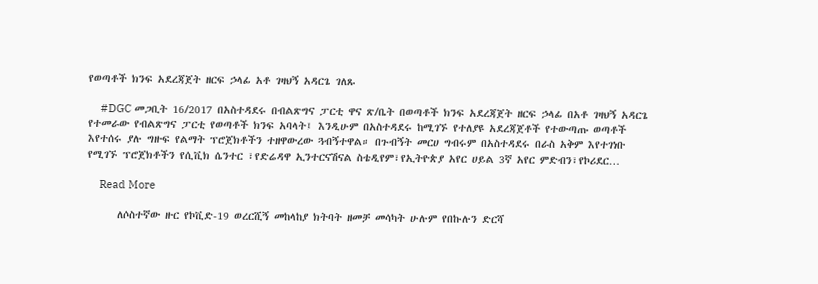የወጣቶች ክንፍ አደረጃጀት ዘርፍ ኃላፊ አቶ ገዛህኝ አዳርጌ ገለጹ

    #DGC መጋቢት 16/2017 በአስተዳደሩ በብልጽግና ፓርቲ ዋና ጽ/ቤት በወጣቶች ክንፍ አደረጃጀት ዘርፍ ኃላፊ በአቶ ገዛህኝ አዳርጌ የተመራው የብልጽግና ፓርቲ የወጣቶች ክንፍ አባላት፤ እንዲሁም በአስተዳደሩ ከሚገኙ የተለያዩ አደረጃጀቶች የተውጣጡ ወጣቶች እየተሰሩ ያሉ ግዙፍ የልማት ፕሮጀክቶችን ተዘዋውረው ጓብኝተዋል። በጉብኝት መርሀ ግብሩም በአስተዳደሩ በራስ አቅም እየተገነቡ የሚገኙ ፕሮጀክቶችን የሲቪክ ሴንተር ፣የድሬዳዋ ኢንተርናሽናል ስቴዲየም፣የኢትዮጵያ አየር ሀይል 3ኛ አየር ምድብን፣የኮሪደር…

    Read More

      ለሶስተኛው ዙር የኮቪድ-19 ወረርሺኝ መከላከያ ክትባት ዘመቻ መሳካት ሁሉም የበኩሉን ድርሻ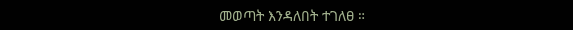መወጣት እንዳለበት ተገለፀ ።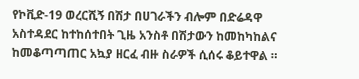የኮቪድ-19 ወረርሺኝ በሽታ በሀገራችን ብሎም በድሬዳዋ አስተዳደር ከተከሰተበት ጊዜ አንስቶ በሽታውን ከመከካከልና ከመቆጣጣጠር አኳያ ዘርፈ ብዙ ስራዎች ሲሰሩ ቆይተዋል ።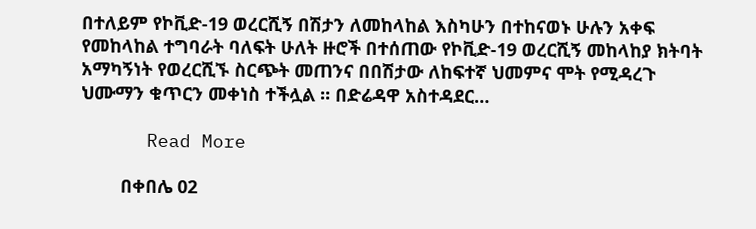በተለይም የኮቪድ-19 ወረርሺኝ በሽታን ለመከላከል እስካሁን በተከናወኑ ሁሉን አቀፍ የመከላከል ተግባራት ባለፍት ሁለት ዙሮች በተሰጠው የኮቪድ-19 ወረርሺኝ መከላከያ ክትባት አማካኝነት የወረርሺኙ ስርጭት መጠንና በበሽታው ለከፍተኛ ህመምና ሞት የሚዳረጉ ህሙማን ቁጥርን መቀነስ ተችሏል ። በድሬዳዋ አስተዳደር…

      Read More

        በቀበሌ 02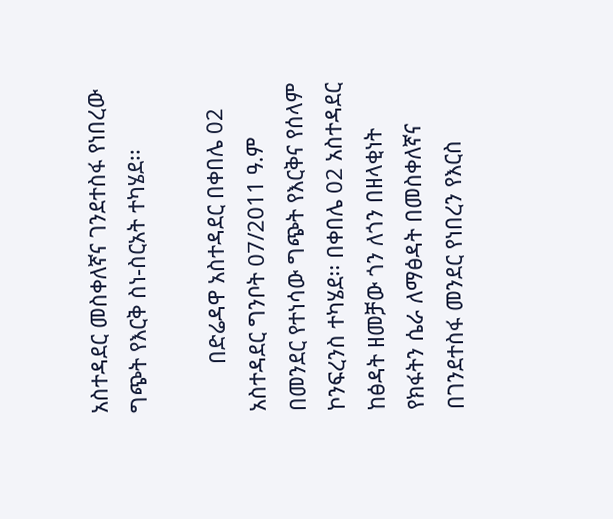አስተዳደር መስቀለኛና ገንደተስፋ የነበረው ግጭት የእርቅ ስነ-ስርአት ተካሄደ፡፡

        በድሬዳዋ አስተዳደር በቀበሌ 02 አስተዳደር ግንቦት 07/2011 ዓ.ም በመንደር የተነሳው ግጭት የእርቅና የሰላም ኮንፍረንስ ተካሄደ፡፡ በቀበሌ 02 አስተዳደር  ከፅዳት ዘመቻው ጎን ለጎን በዘላቂነት የክፋትን ሴራ ለማፅዳት በመስቀለኛና በገንደተስፋ መንደር የነበረን የእርስ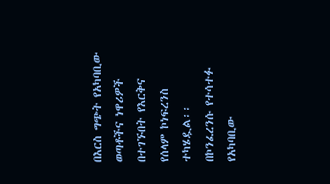በእርስ ግጭት የአካባቢው ወጣቶችና ነዋሪዎች በተገኙበት የእርቅና የሰላም ኮነፍረንስ ተካሄዷል፡፡   በኮንፈረንሱ የተሳተፉ የአካባቢው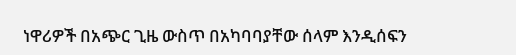ነዋሪዎች በአጭር ጊዜ ውስጥ በአካባባያቸው ሰላም እንዲሰፍን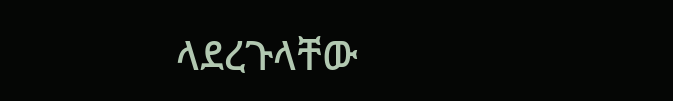ላደረጉላቸው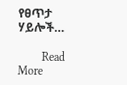የፀጥታ ሃይሎች…

        Read More